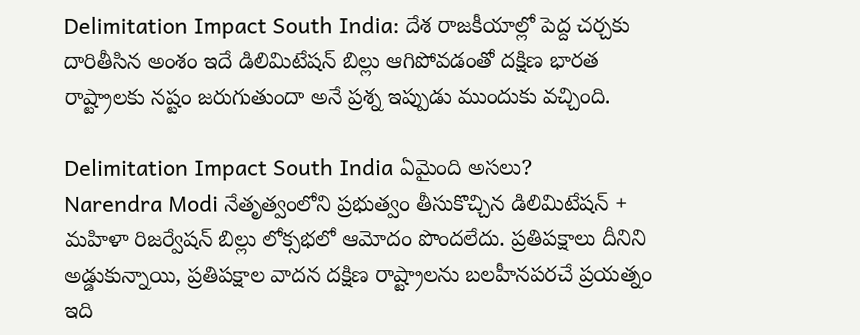Delimitation Impact South India: దేశ రాజకీయాల్లో పెద్ద చర్చకు దారితీసిన అంశం ఇదే డిలిమిటేషన్ బిల్లు ఆగిపోవడంతో దక్షిణ భారత రాష్ట్రాలకు నష్టం జరుగుతుందా అనే ప్రశ్న ఇప్పుడు ముందుకు వచ్చింది.

Delimitation Impact South India ఏమైంది అసలు?
Narendra Modi నేతృత్వంలోని ప్రభుత్వం తీసుకొచ్చిన డిలిమిటేషన్ + మహిళా రిజర్వేషన్ బిల్లు లోక్సభలో ఆమోదం పొందలేదు. ప్రతిపక్షాలు దీనిని అడ్డుకున్నాయి, ప్రతిపక్షాల వాదన దక్షిణ రాష్ట్రాలను బలహీనపరచే ప్రయత్నం ఇది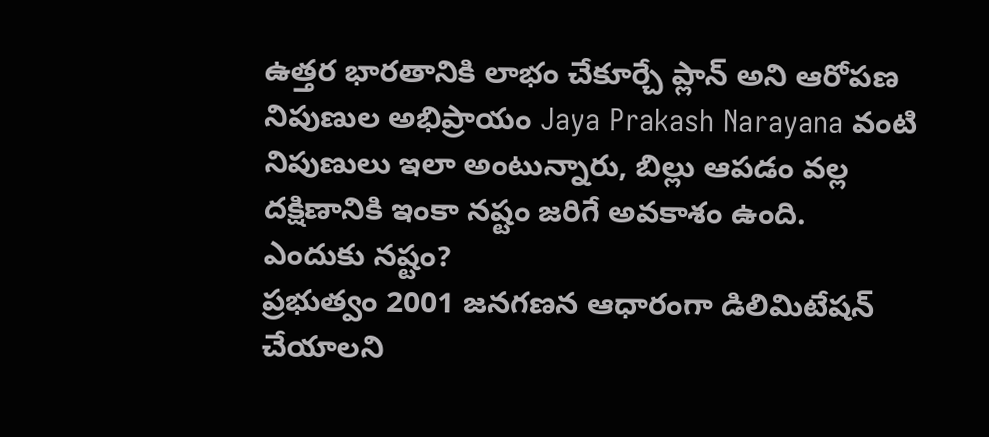ఉత్తర భారతానికి లాభం చేకూర్చే ప్లాన్ అని ఆరోపణ నిపుణుల అభిప్రాయం Jaya Prakash Narayana వంటి నిపుణులు ఇలా అంటున్నారు, బిల్లు ఆపడం వల్ల దక్షిణానికి ఇంకా నష్టం జరిగే అవకాశం ఉంది.
ఎందుకు నష్టం?
ప్రభుత్వం 2001 జనగణన ఆధారంగా డిలిమిటేషన్ చేయాలని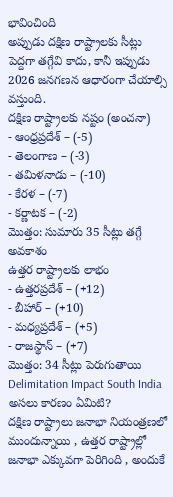భావించింది
అప్పుడు దక్షిణ రాష్ట్రాలకు సీట్లు పెద్దగా తగ్గేవి కాదు, కానీ ఇప్పుడు 2026 జనగణన ఆధారంగా చేయాల్సి వస్తుంది.
దక్షిణ రాష్ట్రాలకు నష్టం (అంచనా)
- ఆంధ్రప్రదేశ్ – (-5)
- తెలంగాణ – (-3)
- తమిళనాడు – (-10)
- కేరళ – (-7)
- కర్ణాటక – (-2)
మొత్తం: సుమారు 35 సీట్లు తగ్గే అవకాశం
ఉత్తర రాష్ట్రాలకు లాభం
- ఉత్తరప్రదేశ్ – (+12)
- బీహార్ – (+10)
- మధ్యప్రదేశ్ – (+5)
- రాజస్థాన్ – (+7)
మొత్తం: 34 సీట్లు పెరుగుతాయి
Delimitation Impact South India అసలు కారణం ఏమిటి?
దక్షిణ రాష్ట్రాలు జనాభా నియంత్రణలో ముందున్నాయి , ఉత్తర రాష్ట్రాల్లో జనాభా ఎక్కువగా పెరిగింది , అందుకే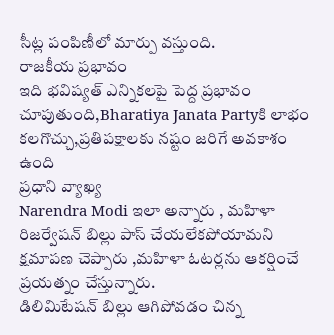సీట్ల పంపిణీలో మార్పు వస్తుంది.
రాజకీయ ప్రభావం
ఇది భవిష్యత్ ఎన్నికలపై పెద్ద ప్రభావం చూపుతుంది,Bharatiya Janata Partyకి లాభం కలగొచ్చు,ప్రతిపక్షాలకు నష్టం జరిగే అవకాశం ఉంది
ప్రధాని వ్యాఖ్య
Narendra Modi ఇలా అన్నారు , మహిళా రిజర్వేషన్ బిల్లు పాస్ చేయలేకపోయామని క్షమాపణ చెప్పారు ,మహిళా ఓటర్లను ఆకర్షించే ప్రయత్నం చేస్తున్నారు.
డిలిమిటేషన్ బిల్లు ఆగిపోవడం చిన్న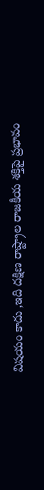విషయం కాదు ,ఇది దక్షిణ రాష్ట్రాల రాజకీయ శక్తిపై ప్రభావం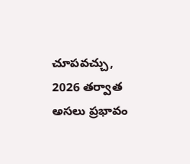చూపవచ్చు, 2026 తర్వాత అసలు ప్రభావం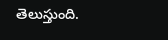తెలుస్తుంది.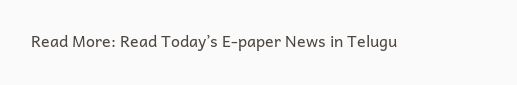Read More: Read Today’s E-paper News in Telugu